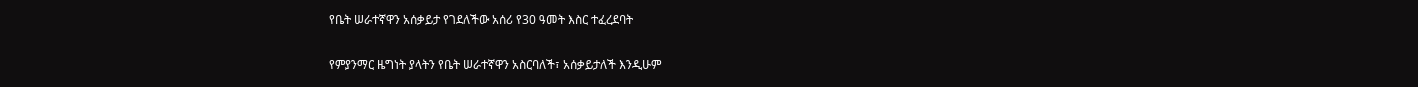የቤት ሠራተኛዋን አሰቃይታ የገደለችው አሰሪ የ30 ዓመት እስር ተፈረደባት

የምያንማር ዜግነት ያላትን የቤት ሠራተኛዋን አስርባለች፣ አሰቃይታለች እንዲሁም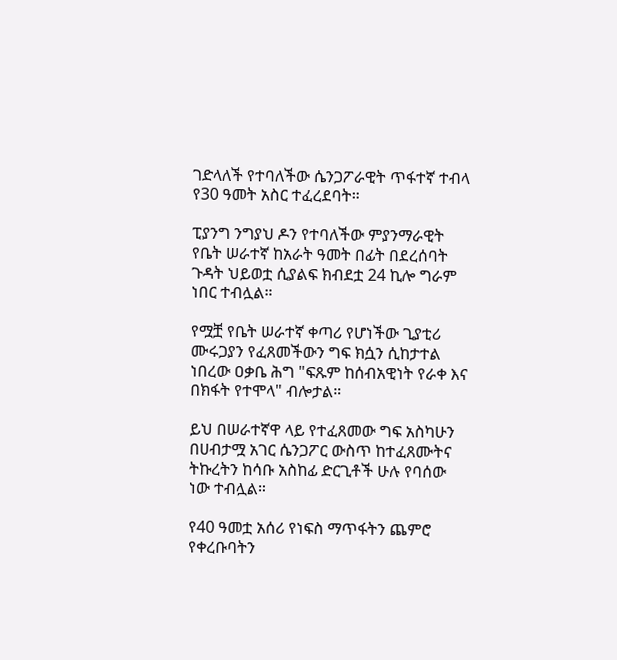ገድላለች የተባለችው ሴንጋፖራዊት ጥፋተኛ ተብላ የ30 ዓመት አስር ተፈረደባት።

ፒያንግ ንግያህ ዶን የተባለችው ምያንማራዊት የቤት ሠራተኛ ከአራት ዓመት በፊት በደረሰባት ጉዳት ህይወቷ ሲያልፍ ክብደቷ 24 ኪሎ ግራም ነበር ተብሏል።

የሟቿ የቤት ሠራተኛ ቀጣሪ የሆነችው ጊያቲሪ ሙሩጋያን የፈጸመችውን ግፍ ክሷን ሲከታተል ነበረው ዐቃቤ ሕግ "ፍጹም ከሰብአዊነት የራቀ እና በክፋት የተሞላ" ብሎታል።

ይህ በሠራተኛዋ ላይ የተፈጸመው ግፍ አስካሁን በሀብታሟ አገር ሴንጋፖር ውስጥ ከተፈጸሙትና ትኩረትን ከሳቡ አስከፊ ድርጊቶች ሁሉ የባሰው ነው ተብሏል።

የ40 ዓመቷ አሰሪ የነፍስ ማጥፋትን ጨምሮ የቀረቡባትን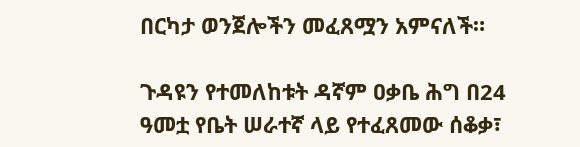በርካታ ወንጀሎችን መፈጸሟን አምናለች።

ጉዳዩን የተመለከቱት ዳኛም ዐቃቤ ሕግ በ24 ዓመቷ የቤት ሠራተኛ ላይ የተፈጸመው ሰቆቃ፣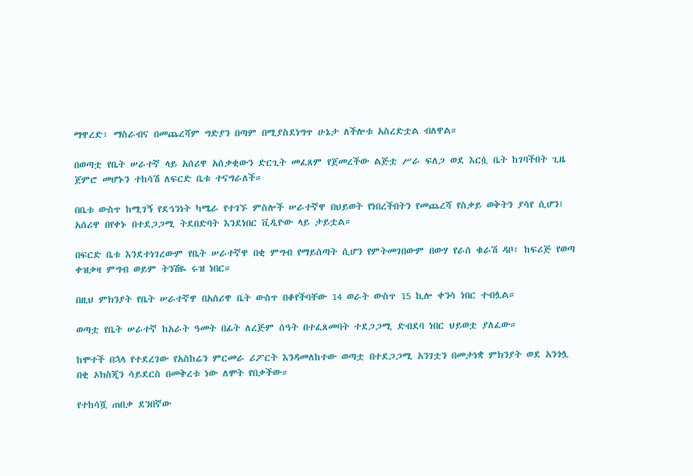ማዋረድ፣ ማስራብና በመጨረሻም ግድያን በጣም በሚያስደነግጥ ሁኔታ ለችሎቱ አስረድቷል ብለዋል።

በወጣቷ የቤት ሠራተኛ ላይ አሰሪዋ አሰቃቂውን ድርጊት መፈጸም የጀመረችው ልጅቷ ሥራ ፍለጋ ወደ እርሷ ቤት ከገባችበት ጊዜ ጀምሮ መሆኑን ተከሳሽ ለፍርድ ቤቱ ተናግራለች።

በቤቱ ውስጥ ከሚገኝ የደኅንነት ካሜራ የተገኙ ምስሎች ሠራተኛዋ በህይወት የነበረችበትን የመጨረሻ የስቃይ ወቅትን ያሳየ ሲሆን፤ አሰሪዋ በየቀኑ በተደጋጋሚ ትደበድባት እንደነበር ቪዲዮው ላይ ታይቷል።

በፍርድ ቤቱ እንደተነገረውም የቤት ሠራተኛዋ በቂ ምግብ የማይሰጣት ሲሆን የምትመገበውም በውሃ የራሰ ቁራሽ ዳቦ፣ ከፍሪጅ የወጣ ቀዝቃዛ ምግብ ወይም ትንሽዬ ሩዝ ነበር።

በዚህ ምክንያት የቤት ሠራተኛዋ በአሰሪዋ ቤት ውስጥ በቆየችባቸው 14 ወራት ውስጥ 15 ኪሎ ቀንሳ ነበር ተብሏል።

ወጣቷ የቤት ሠራተኛ ከአራት ዓመት በፊት ለረጅም ሰዓት በተፈጸመባት ተደጋጋሚ ድብደባ ነበር ህይወቷ ያለፈው።

ከሞተች በኋላ የተደረገው የአስከሬን ምርመራ ሪፖርት እንዳመለከተው ወጣቷ በተደጋጋሚ አንገቷን በመታነቋ ምክንያት ወደ አንጎሏ በቂ ኦክስጂን ሳይደርስ በመቅረቱ ነው ለሞት የበቃችው።

የተከሳሿ ጠበቃ ደንበኛው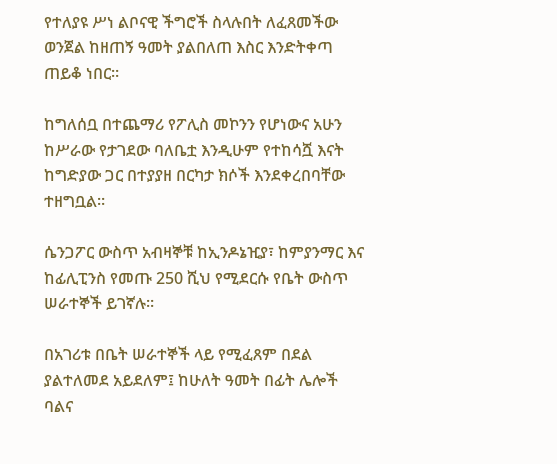የተለያዩ ሥነ ልቦናዊ ችግሮች ስላሉበት ለፈጸመችው ወንጀል ከዘጠኝ ዓመት ያልበለጠ እስር እንድትቀጣ ጠይቆ ነበር።

ከግለሰቧ በተጨማሪ የፖሊስ መኮንን የሆነውና አሁን ከሥራው የታገደው ባለቤቷ እንዲሁም የተከሳሿ እናት ከግድያው ጋር በተያያዘ በርካታ ክሶች እንደቀረበባቸው ተዘግቧል።

ሴንጋፖር ውስጥ አብዛኞቹ ከኢንዶኔዢያ፣ ከምያንማር እና ከፊሊፒንስ የመጡ 250 ሺህ የሚደርሱ የቤት ውስጥ ሠራተኞች ይገኛሉ።

በአገሪቱ በቤት ሠራተኞች ላይ የሚፈጸም በደል ያልተለመደ አይደለም፤ ከሁለት ዓመት በፊት ሌሎች ባልና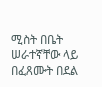ሚስት በቤት ሠራተኛቸው ላይ በፈጸሙት በደል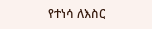የተነሳ ለእስር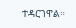ተዳርገዋል።